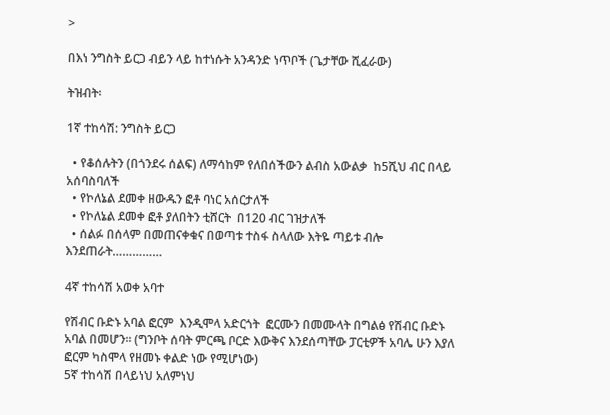>

በእነ ንግስት ይርጋ ብይን ላይ ከተነሱት አንዳንድ ነጥቦች (ጌታቸው ሺፈራው)

ትዝብት፡

1ኛ ተከሳሽ: ንግስት ይርጋ

  • የቆሰሉትን (በጎንደሩ ሰልፍ) ለማሳከም የለበሰችውን ልብስ አውልቃ  ከ5ሺህ ብር በላይ አሰባስባለች
  • የኮለኔል ደመቀ ዘውዱን ፎቶ ባነር አሰርታለች
  • የኮለኔል ደመቀ ፎቶ ያለበትን ቲሸርት  በ120 ብር ገዝታለች
  • ሰልፉ በሰላም በመጠናቀቁና በወጣቱ ተስፋ ስላለው እትዬ ጣይቱ ብሎ እንደጠራት……………

4ኛ ተከሳሽ አወቀ አባተ

የሽብር ቡድኑ አባል ፎርም  እንዲሞላ አድርጎት  ፎርሙን በመሙላት በግልፅ የሽብር ቡድኑ አባል በመሆን፡፡ (ግንቦት ሰባት ምርጫ ቦርድ እውቅና እንደሰጣቸው ፓርቲዎች አባሌ ሁን እያለ ፎርም ካስሞላ የዘመኑ ቀልድ ነው የሚሆነው)
5ኛ ተከሳሽ በላይነህ አለምነህ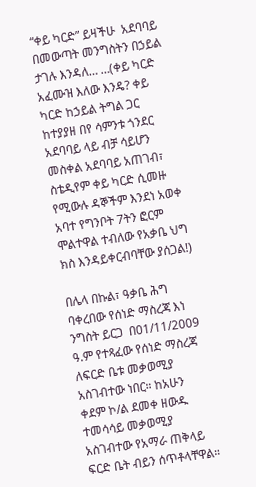“ቀይ ካርድ” ይዛችሁ  አደባባይ በመውጣት መንግስትን በኃይል ታገሉ እንዳለ… …(ቀይ ካርድ አፈሙዝ እለው እንዴ? ቀይ ካርድ ከኃይል ትግል ጋር ከተያያዘ በየ ሳምንቱ ጎንደር አደባባይ ላይ ብቻ ሳይሆን መስቀል አደባባይ አጠገብ፣ ስቴዲየም ቀይ ካርድ ሲመዙ የሚውሉ ዳኞችም እንደነ አወቀ አባተ የግንቦት 7ትን ፎርም ሞልተዋል ተብለው የአቃቤ ህግ ክስ እንዳይቀርብባቸው ያሰጋል!)

በሌላ በኩል፣ ዓቃቤ ሕግ ባቀረበው የሰነድ ማስረጃ እነ ንግስት ይርጋ  በ01/11/2009 ዓ.ም የተጻፈው የሰነድ ማስረጃ  ለፍርድ ቤቱ መቃወሚያ አስገብተው ነበር። ከአሁን ቀደም ኮ/ል ደመቀ ዘውዱ ተመሳሳይ መቃወሚያ አስገብተው የአማራ ጠቅላይ ፍርድ ቤት ብይን ሰጥቶላቸዋል።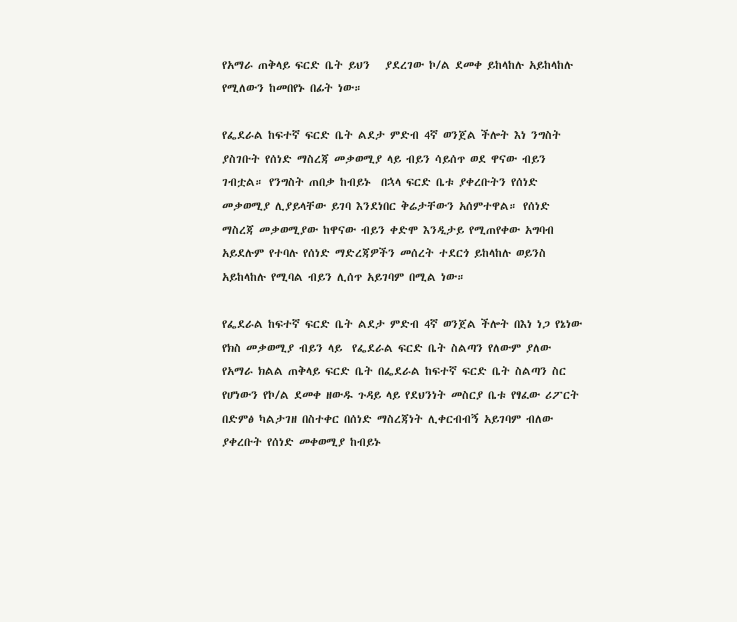የአማራ ጠቅላይ ፍርድ ቤት ይህን   ያደረገው ኮ/ል ደመቀ ይከላከሉ አይከላከሉ የሚለውን ከመበየኑ በፊት ነው።

የፌደራል ከፍተኛ ፍርድ ቤት ልደታ ምድብ 4ኛ ወንጀል ችሎት እነ ንግስት  ያስገቡት የሰነድ ማስረጃ መቃወሚያ ላይ ብይን ሳይሰጥ ወደ ዋናው ብይን ገብቷል። የንግስት ጠበቃ ከብይኑ  በኋላ ፍርድ ቤቱ ያቀረቡትን የሰነድ መቃወሚያ ሊያይላቸው ይገባ እንደነበር ቅሬታቸውን አሰምተዋል። የሰነድ ማስረጃ መቃወሚያው ከዋናው ብይን ቀድሞ እንዲታይ የሚጠየቀው አግባብ አይደሉም የተባሉ የሰነድ ማድረጃዎችን መሰረት ተደርጎ ይከላከሉ ወይንስ አይከላከሉ የሚባል ብይን ሊሰጥ አይገባም በሚል ነው።

የፌደራል ከፍተኛ ፍርድ ቤት ልደታ ምድብ 4ኛ ወንጀል ችሎት በእነ ነጋ የኔነው የክስ መቃወሚያ ብይን ላይ  የፌደራል ፍርድ ቤት ስልጣን የለውም ያለው የአማራ ክልል ጠቅላይ ፍርድ ቤት በፌደራል ከፍተኛ ፍርድ ቤት ስልጣን ስር የሆነውን የኮ/ል ደመቀ ዘውዱ ጉዳይ ላይ የደህንነት መስርያ ቤቱ የፃፈው ሪፖርት በድምፅ ካልታገዘ በስተቀር በሰነድ ማስረጃነት ሊቀርብብኝ አይገባም ብለው ያቀረቡት የሰነድ መቀወሚያ ከብይኑ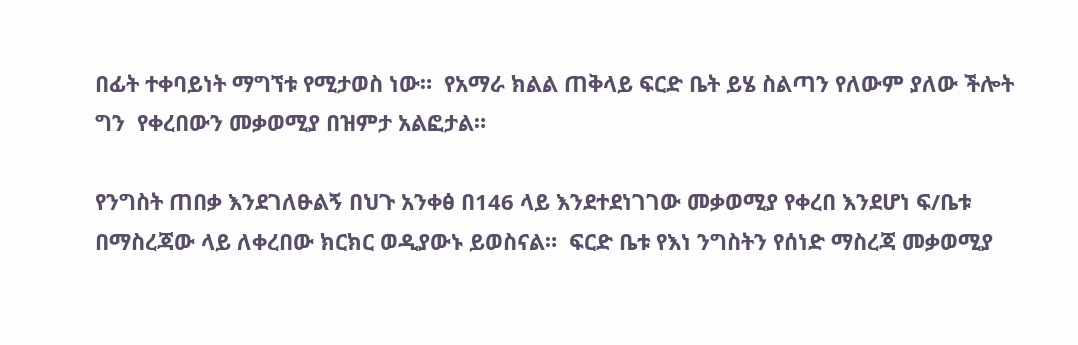በፊት ተቀባይነት ማግኘቱ የሚታወስ ነው።  የአማራ ክልል ጠቅላይ ፍርድ ቤት ይሄ ስልጣን የለውም ያለው ችሎት ግን  የቀረበውን መቃወሚያ በዝምታ አልፎታል።

የንግስት ጠበቃ እንደገለፁልኝ በህጉ አንቀፅ በ146 ላይ እንደተደነገገው መቃወሚያ የቀረበ እንደሆነ ፍ/ቤቱ በማስረጃው ላይ ለቀረበው ክርክር ወዲያውኑ ይወስናል።  ፍርድ ቤቱ የእነ ንግስትን የሰነድ ማስረጃ መቃወሚያ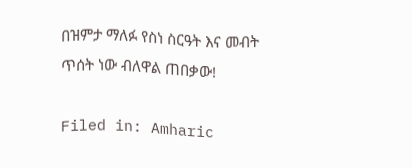በዝምታ ማለፉ የስነ ስርዓት እና መብት ጥሰት ነው ብለዋል ጠበቃው!

Filed in: Amharic